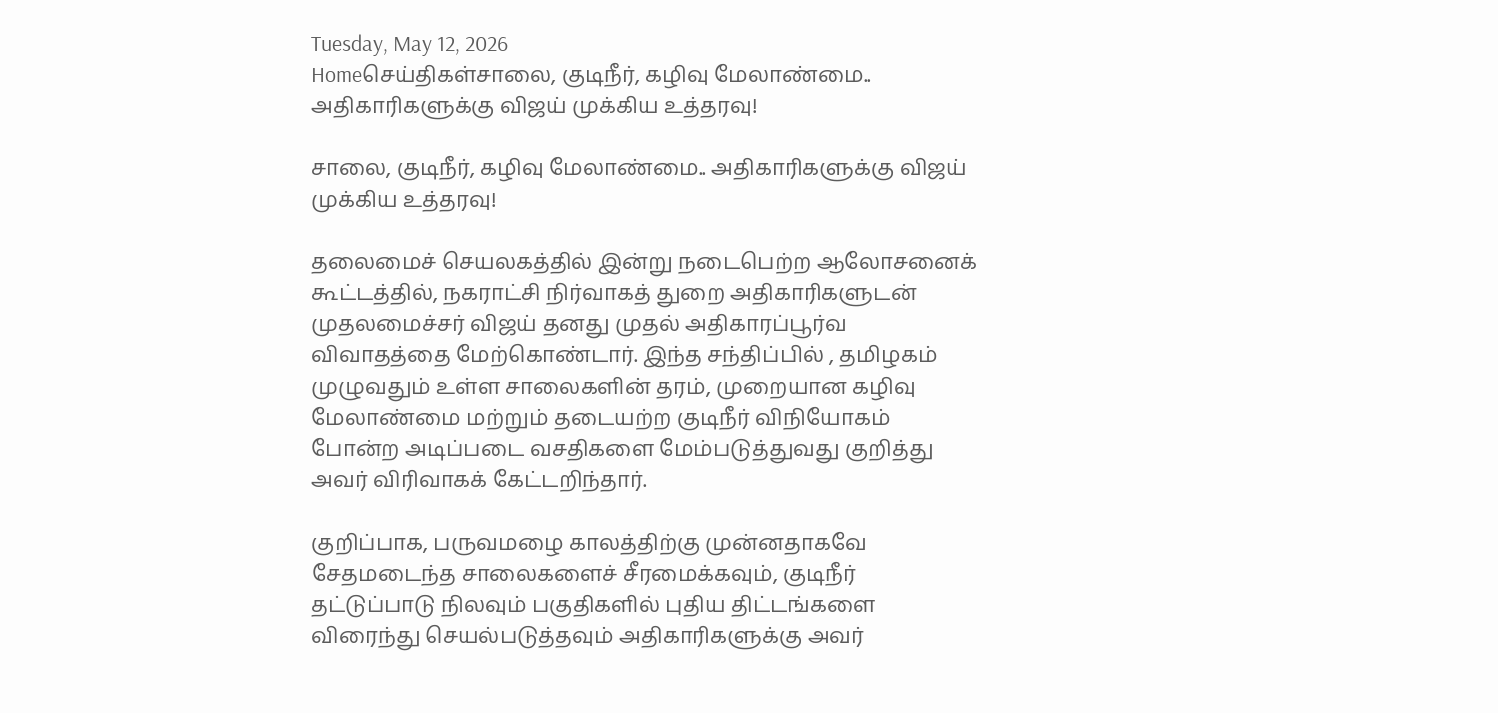Tuesday, May 12, 2026
Homeசெய்திகள்சாலை, குடிநீர், கழிவு மேலாண்மை.. அதிகாரிகளுக்கு விஜய் முக்கிய உத்தரவு!

சாலை, குடிநீர், கழிவு மேலாண்மை.. அதிகாரிகளுக்கு விஜய் முக்கிய உத்தரவு!

தலைமைச் செயலகத்தில் இன்று நடைபெற்ற ஆலோசனைக் கூட்டத்தில், நகராட்சி நிர்வாகத் துறை அதிகாரிகளுடன் முதலமைச்சர் விஜய் தனது முதல் அதிகாரப்பூர்வ விவாதத்தை மேற்கொண்டார். இந்த சந்திப்பில் , தமிழகம் முழுவதும் உள்ள சாலைகளின் தரம், முறையான கழிவு மேலாண்மை மற்றும் தடையற்ற குடிநீர் விநியோகம் போன்ற அடிப்படை வசதிகளை மேம்படுத்துவது குறித்து அவர் விரிவாகக் கேட்டறிந்தார்.

குறிப்பாக, பருவமழை காலத்திற்கு முன்னதாகவே சேதமடைந்த சாலைகளைச் சீரமைக்கவும், குடிநீர் தட்டுப்பாடு நிலவும் பகுதிகளில் புதிய திட்டங்களை விரைந்து செயல்படுத்தவும் அதிகாரிகளுக்கு அவர்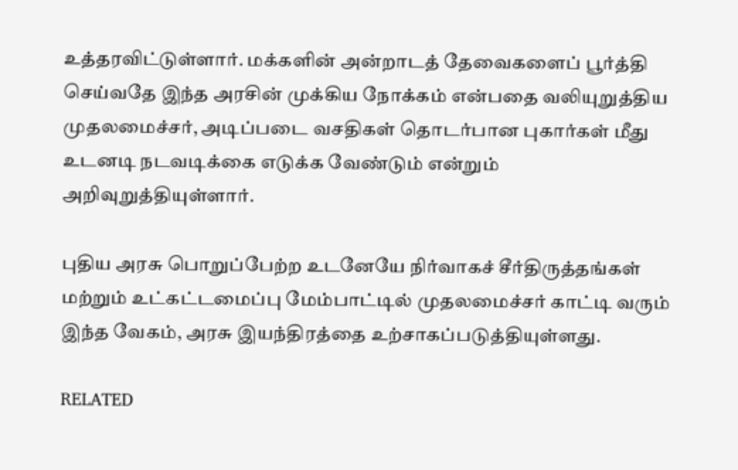உத்தரவிட்டுள்ளார். மக்களின் அன்றாடத் தேவைகளைப் பூர்த்தி செய்வதே இந்த அரசின் முக்கிய நோக்கம் என்பதை வலியுறுத்திய முதலமைச்சர், அடிப்படை வசதிகள் தொடர்பான புகார்கள் மீது உடனடி நடவடிக்கை எடுக்க வேண்டும் என்றும் அறிவுறுத்தியுள்ளார்.

புதிய அரசு பொறுப்பேற்ற உடனேயே நிர்வாகச் சீர்திருத்தங்கள் மற்றும் உட்கட்டமைப்பு மேம்பாட்டில் முதலமைச்சர் காட்டி வரும் இந்த வேகம், அரசு இயந்திரத்தை உற்சாகப்படுத்தியுள்ளது.

RELATED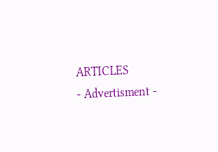ARTICLES
- Advertisment -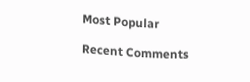Most Popular

Recent Comments